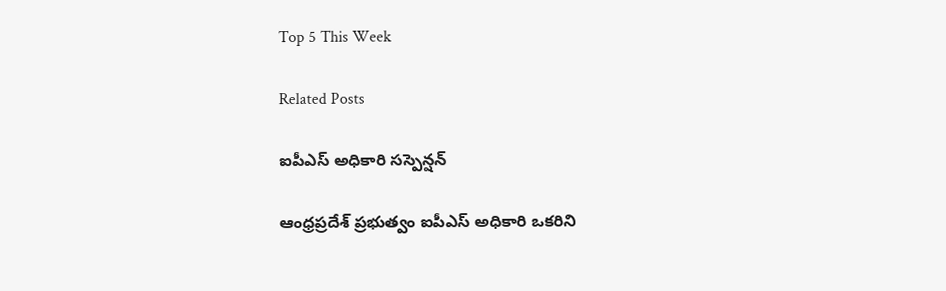Top 5 This Week

Related Posts

ఐపీఎస్ అధికారి సస్పెన్షన్

ఆంధ్రప్రదేశ్ ప్రభుత్వం ఐపీఎస్ అధికారి ఒకరిని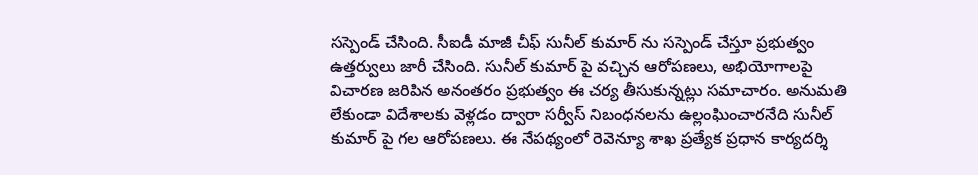సస్పెండ్ చేసింది. సీఐడీ మాజీ చీఫ్ సునీల్ కుమార్ ను సస్పెండ్ చేస్తూ ప్రభుత్వం ఉత్తర్వులు జారీ చేసింది. సునీల్ కుమార్ పై వచ్చిన ఆరోపణలు, అభియోగాలపై విచారణ జరిపిన అనంతరం ప్రభుత్వం ఈ చర్య తీసుకున్నట్లు సమాచారం. అనుమతి లేకుండా విదేశాలకు వెళ్లడం ద్వారా సర్వీస్ నిబంధనలను ఉల్లంఘించారనేది సునీల్ కుమార్ పై గల ఆరోపణలు. ఈ నేపథ్యంలో రెవెన్యూ శాఖ ప్రత్యేక ప్రధాన కార్యదర్శి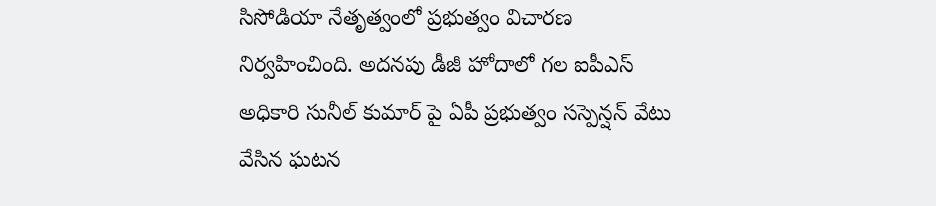సిసోడియా నేతృత్వంలో ప్రభుత్వం విచారణ నిర్వహించింది. అదనపు డీజీ హోదాలో గల ఐపీఎస్ అధికారి సునీల్ కుమార్ పై ఏపీ ప్రభుత్వం సస్పెన్షన్ వేటు వేసిన ఘటన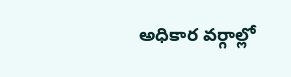అధికార వర్గాల్లో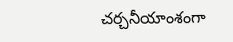చర్చనీయాంశంగా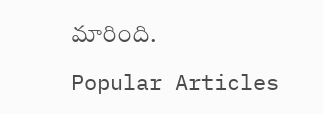మారింది.

Popular Articles